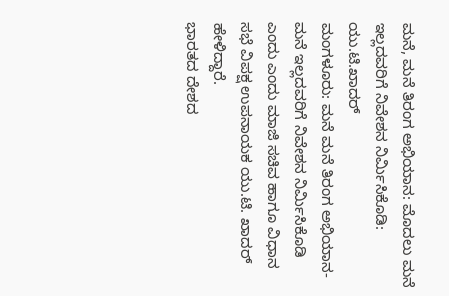ಮನೆ, ಮನೆ ತಿರಂಗ ಅಭಿಯಾನ: ಮೊದಲು ಮನೆ ಇಲ್ಲದವರಿಗೆ ನಿವೇಶನ ನಿರ್ಮಿಸಿಕೊಡಿ: ಯು.ಟಿ.ಖಾದರ್
ಮಂಗಳೂರು: ಮನೆ ಮನೆ ತಿರಂಗ ಅಭಿಯಾನ-ಮನೆ ಇಲ್ಲದವರಿಗೆ ನಿವೇಶನ ನಿರ್ಮಿಸಿಕೊಡಿ ಎಂದು ಎಂದು ಮಾಜಿ ಸಚಿವ ಹಾಗೂ ವಿಧಾನ ಸಭೆ ವಿಪಕ್ಷ ಉಪನಾಯಕ ಯು.ಟಿ. ಖಾದರ್ ಹೇಳಿದ್ದಾರೆ.
ಭಾರತದ ದೇಶದ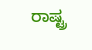ರಾಷ್ಟ್ರ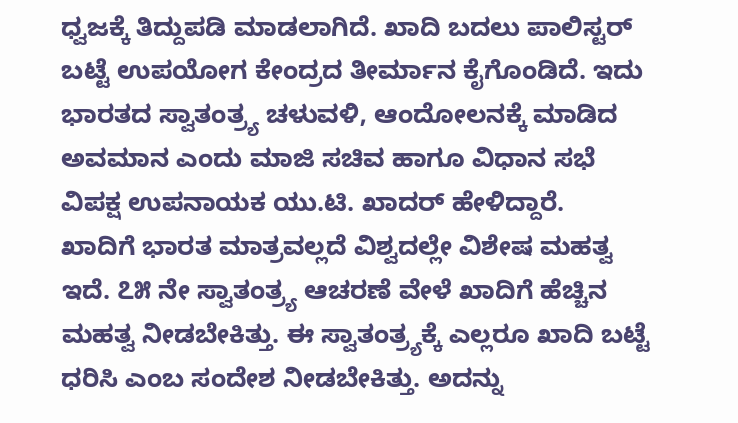ಧ್ವಜಕ್ಕೆ ತಿದ್ದುಪಡಿ ಮಾಡಲಾಗಿದೆ. ಖಾದಿ ಬದಲು ಪಾಲಿಸ್ಟರ್ ಬಟ್ಟೆ ಉಪಯೋಗ ಕೇಂದ್ರದ ತೀರ್ಮಾನ ಕೈಗೊಂಡಿದೆ. ಇದು ಭಾರತದ ಸ್ವಾತಂತ್ರ್ಯ ಚಳುವಳಿ, ಆಂದೋಲನಕ್ಕೆ ಮಾಡಿದ ಅವಮಾನ ಎಂದು ಮಾಜಿ ಸಚಿವ ಹಾಗೂ ವಿಧಾನ ಸಭೆ ವಿಪಕ್ಷ ಉಪನಾಯಕ ಯು.ಟಿ. ಖಾದರ್ ಹೇಳಿದ್ದಾರೆ.
ಖಾದಿಗೆ ಭಾರತ ಮಾತ್ರವಲ್ಲದೆ ವಿಶ್ವದಲ್ಲೇ ವಿಶೇಷ ಮಹತ್ವ ಇದೆ. ೭೫ ನೇ ಸ್ವಾತಂತ್ರ್ಯ ಆಚರಣೆ ವೇಳೆ ಖಾದಿಗೆ ಹೆಚ್ಚಿನ ಮಹತ್ವ ನೀಡಬೇಕಿತ್ತು. ಈ ಸ್ವಾತಂತ್ರ್ಯಕ್ಕೆ ಎಲ್ಲರೂ ಖಾದಿ ಬಟ್ಟೆ ಧರಿಸಿ ಎಂಬ ಸಂದೇಶ ನೀಡಬೇಕಿತ್ತು. ಅದನ್ನು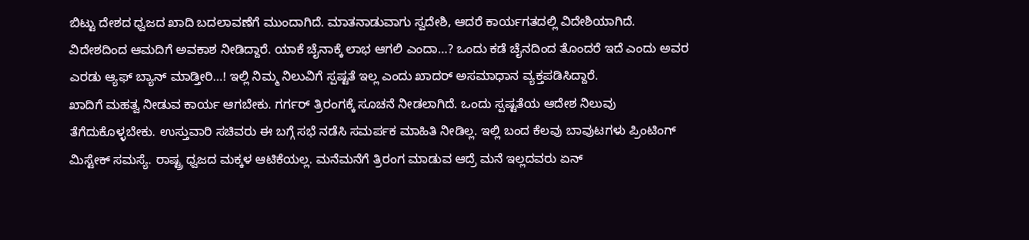ಬಿಟ್ಟು ದೇಶದ ಧ್ವಜದ ಖಾದಿ ಬದಲಾವಣೆಗೆ ಮುಂದಾಗಿದೆ. ಮಾತನಾಡುವಾಗು ಸ್ವದೇಶಿ, ಆದರೆ ಕಾರ್ಯಗತದಲ್ಲಿ ವಿದೇಶಿಯಾಗಿದೆ.
ವಿದೇಶದಿಂದ ಆಮದಿಗೆ ಅವಕಾಶ ನೀಡಿದ್ದಾರೆ. ಯಾಕೆ ಚೈನಾಕ್ಕೆ ಲಾಭ ಆಗಲಿ ಎಂದಾ…? ಒಂದು ಕಡೆ ಚೈನದಿಂದ ತೊಂದರೆ ಇದೆ ಎಂದು ಅವರ ಎರಡು ಆ್ಯಫ್ ಬ್ಯಾನ್ ಮಾಡ್ತೀರಿ…! ಇಲ್ಲಿ ನಿಮ್ಮ ನಿಲುವಿಗೆ ಸ್ಪಷ್ಟತೆ ಇಲ್ಲ ಎಂದು ಖಾದರ್ ಅಸಮಾಧಾನ ವ್ಯಕ್ತಪಡಿಸಿದ್ದಾರೆ.
ಖಾದಿಗೆ ಮಹತ್ವ ನೀಡುವ ಕಾರ್ಯ ಆಗಬೇಕು. ಗರ್ಗರ್ ತ್ರಿರಂಗಕ್ಕೆ ಸೂಚನೆ ನೀಡಲಾಗಿದೆ. ಒಂದು ಸ್ಪಷ್ಟತೆಯ ಆದೇಶ ನಿಲುವು ತೆಗೆದುಕೊಳ್ಳಬೇಕು. ಉಸ್ತುವಾರಿ ಸಚಿವರು ಈ ಬಗ್ಗೆ ಸಭೆ ನಡೆಸಿ ಸಮರ್ಪಕ ಮಾಹಿತಿ ನೀಡಿಲ್ಲ. ಇಲ್ಲಿ ಬಂದ ಕೆಲವು ಬಾವುಟಗಳು ಪ್ರಿಂಟಿಂಗ್ ಮಿಸ್ಟೇಕ್ ಸಮಸ್ಯೆ. ರಾಷ್ಟ್ರ ಧ್ವಜದ ಮಕ್ಕಳ ಆಟಿಕೆಯಲ್ಲ. ಮನೆಮನೆಗೆ ತ್ರಿರಂಗ ಮಾಡುವ ಆದ್ರೆ ಮನೆ ಇಲ್ಲದವರು ಏನ್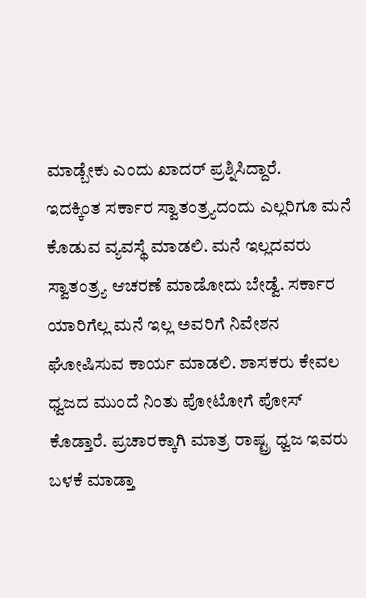ಮಾಡ್ಬೇಕು ಎಂದು ಖಾದರ್ ಪ್ರಶ್ನಿಸಿದ್ದಾರೆ.
ಇದಕ್ಕಿಂತ ಸರ್ಕಾರ ಸ್ವಾತಂತ್ರ್ಯದಂದು ಎಲ್ಲರಿಗೂ ಮನೆ ಕೊಡುವ ವ್ಯವಸ್ಥೆ ಮಾಡಲಿ. ಮನೆ ಇಲ್ಲದವರು ಸ್ವಾತಂತ್ರ್ಯ ಆಚರಣೆ ಮಾಡೋದು ಬೇಡ್ವೆ. ಸರ್ಕಾರ ಯಾರಿಗೆಲ್ಲ ಮನೆ ಇಲ್ಲ ಅವರಿಗೆ ನಿವೇಶನ ಘೋಷಿಸುವ ಕಾರ್ಯ ಮಾಡಲಿ. ಶಾಸಕರು ಕೇವಲ ಧ್ವಜದ ಮುಂದೆ ನಿಂತು ಪೋಟೋಗೆ ಪೋಸ್ ಕೊಡ್ತಾರೆ. ಪ್ರಚಾರಕ್ಕಾಗಿ ಮಾತ್ರ ರಾಷ್ಟ್ರ ಧ್ವಜ ಇವರು ಬಳಕೆ ಮಾಡ್ತಾ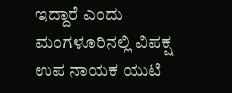ಇದ್ದಾರೆ ಎಂದು ಮಂಗಳೂರಿನಲ್ಲಿ ವಿಪಕ್ಷ ಉಪ ನಾಯಕ ಯುಟಿ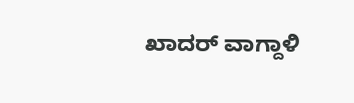ಖಾದರ್ ವಾಗ್ದಾಳಿ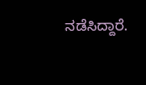ನಡೆಸಿದ್ದಾರೆ.